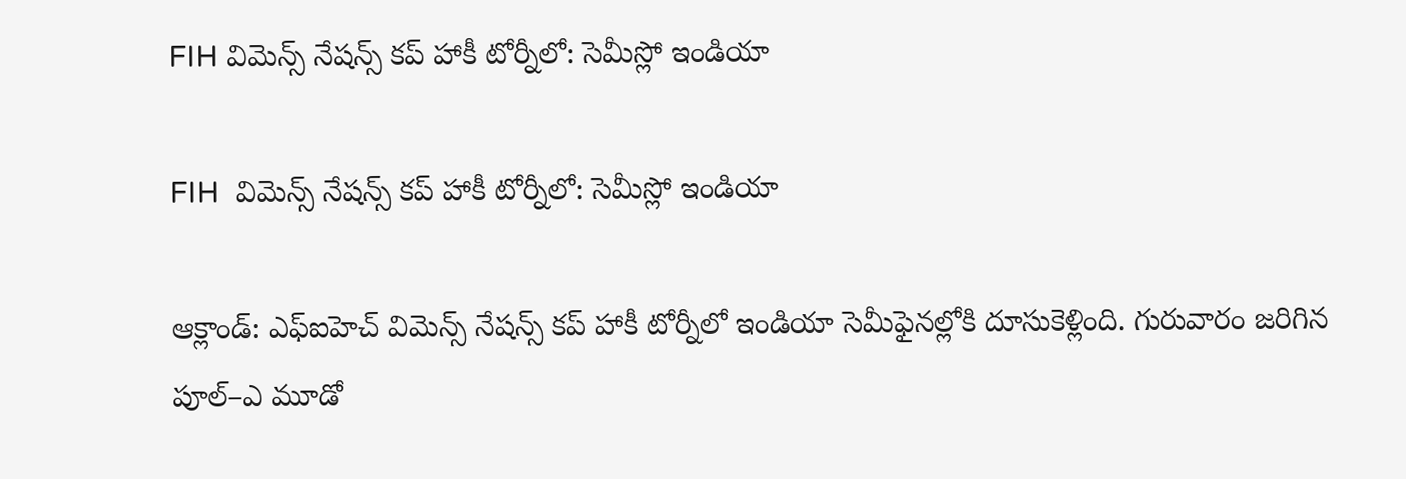FIH విమెన్స్ నేషన్స్ కప్ హాకీ టోర్నీలో: సెమీస్లో ఇండియా

FIH  విమెన్స్ నేషన్స్ కప్ హాకీ టోర్నీలో: సెమీస్లో ఇండియా

ఆక్లాండ్: ఎఫ్‌‌ఐహెచ్ విమెన్స్ నేషన్స్ కప్ హాకీ టోర్నీలో ఇండియా సెమీఫైనల్లోకి దూసుకెళ్లింది. గురువారం జరిగిన పూల్‌‌–ఎ మూడో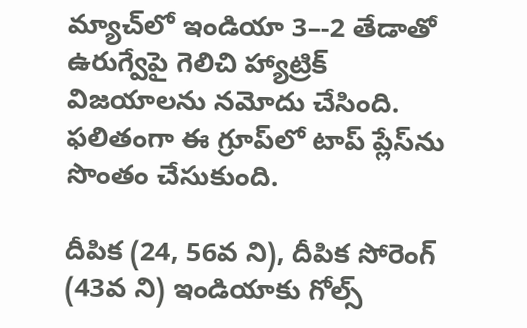మ్యాచ్‌‌లో ఇండియా 3–-2 తేడాతో ఉరుగ్వేపై గెలిచి హ్యాట్రిక్‌‌ విజయాలను నమోదు చేసింది. ఫలితంగా ఈ గ్రూప్‌‌లో టాప్‌‌ ప్లేస్‌‌ను సొంతం చేసుకుంది.

దీపిక (24, 56వ ని), దీపిక సోరెంగ్‌‌ (43వ ని) ఇండియాకు గోల్స్‌‌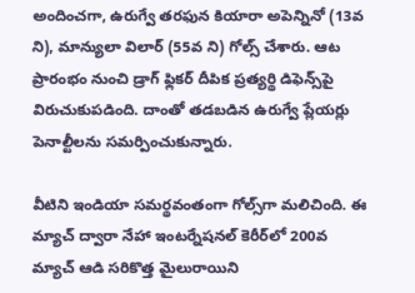అందించగా, ఉరుగ్వే తరఫున కియారా అపెన్నినో (13వ ని), మాన్యులా విలార్‌‌ (55వ ని) గోల్స్‌‌ చేశారు. ఆట ప్రారంభం నుంచి డ్రాగ్‌‌ ఫ్లికర్‌‌ దీపిక ప్రత్యర్థి డిఫెన్స్‌‌పై విరుచుకుపడింది. దాంతో తడబడిన ఉరుగ్వే ప్లేయర్లు పెనాల్టీలను సమర్పించుకున్నారు.

వీటిని ఇండియా సమర్థవంతంగా గోల్స్‌‌గా మలిచింది. ఈ మ్యాచ్‌‌ ద్వారా నేహా ఇంటర్నేషనల్‌‌ కెరీర్‌‌లో 200వ మ్యాచ్‌‌ ఆడి సరికొత్త మైలురాయిని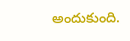అందుకుంది.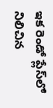ఇక రెండో ప్లేస్‌‌లో నిలిచిన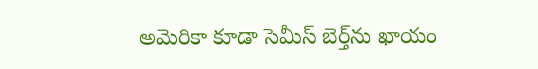అమెరికా కూడా సెమీస్‌‌ బెర్త్‌‌ను ఖాయం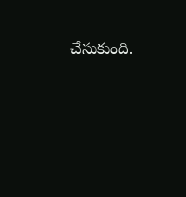చేసుకుంది.